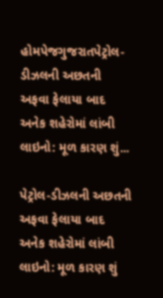હોમપેજગુજરાતપેટ્રોલ-ડીઝલની અછતની અફવા ફેલાયા બાદ અનેક શહેરોમાં લાંબી લાઇનો: મૂળ કારણ શું...

પેટ્રોલ-ડીઝલની અછતની અફવા ફેલાયા બાદ અનેક શહેરોમાં લાંબી લાઇનો: મૂળ કારણ શું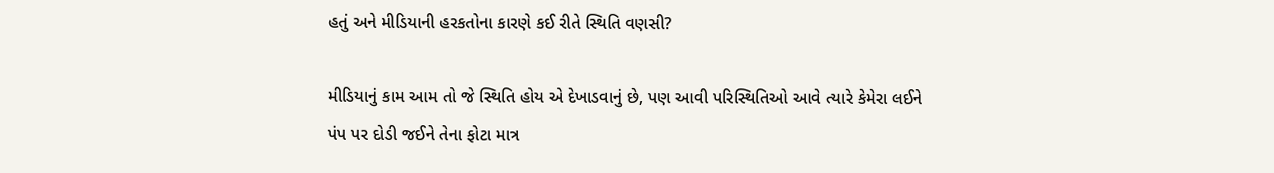હતું અને મીડિયાની હરકતોના કારણે કઈ રીતે સ્થિતિ વણસી?

મીડિયાનું કામ આમ તો જે સ્થિતિ હોય એ દેખાડવાનું છે, પણ આવી પરિસ્થિતિઓ આવે ત્યારે કેમેરા લઈને પંપ પર દોડી જઈને તેના ફોટા માત્ર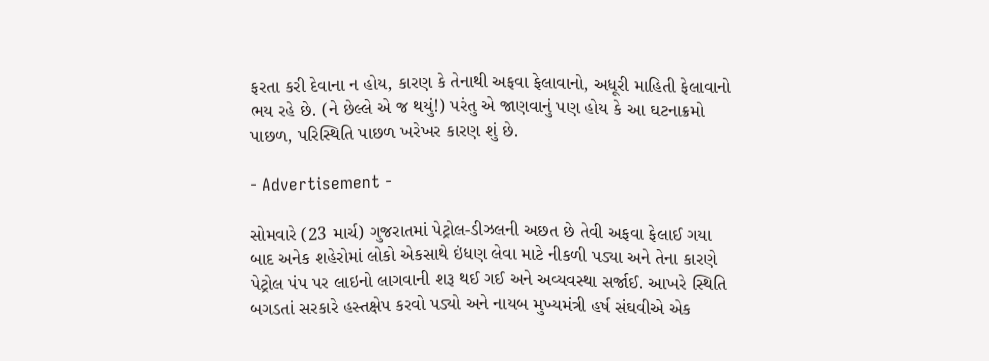ફરતા કરી દેવાના ન હોય, કારણ કે તેનાથી અફવા ફેલાવાનો, અધૂરી માહિતી ફેલાવાનો ભય રહે છે. (ને છેલ્લે એ જ થયું!) પરંતુ એ જાણવાનું પણ હોય કે આ ઘટનાક્રમો પાછળ, પરિસ્થિતિ પાછળ ખરેખર કારણ શું છે.

- Advertisement -

સોમવારે (23 માર્ચ) ગુજરાતમાં પેટ્રોલ-ડીઝલની અછત છે તેવી અફવા ફેલાઈ ગયા બાદ અનેક શહેરોમાં લોકો એકસાથે ઇંધણ લેવા માટે નીકળી પડ્યા અને તેના કારણે પેટ્રોલ પંપ પર લાઇનો લાગવાની શરૂ થઈ ગઈ અને અવ્યવસ્થા સર્જાઈ. આખરે સ્થિતિ બગડતાં સરકારે હસ્તક્ષેપ કરવો પડ્યો અને નાયબ મુખ્યમંત્રી હર્ષ સંઘવીએ એક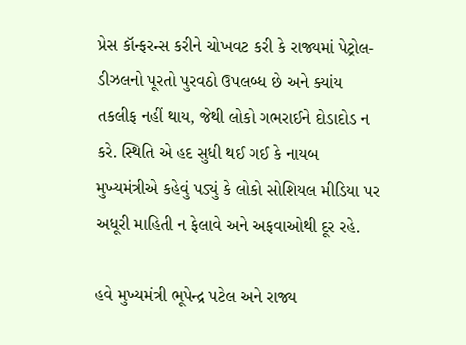પ્રેસ કૉન્ફરન્સ કરીને ચોખવટ કરી કે રાજ્યમાં પેટ્રોલ-ડીઝલનો પૂરતો પુરવઠો ઉપલબ્ધ છે અને ક્યાંય તકલીફ નહીં થાય, જેથી લોકો ગભરાઈને દોડાદોડ ન કરે. સ્થિતિ એ હદ સુધી થઈ ગઈ કે નાયબ મુખ્યમંત્રીએ કહેવું પડ્યું કે લોકો સોશિયલ મીડિયા પર અધૂરી માહિતી ન ફેલાવે અને અફવાઓથી દૂર રહે.

હવે મુખ્યમંત્રી ભૂપેન્દ્ર પટેલ અને રાજ્ય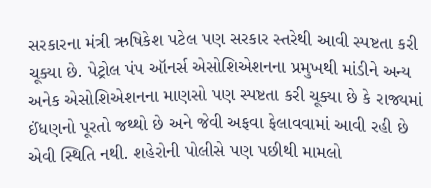સરકારના મંત્રી ઋષિકેશ પટેલ પણ સરકાર સ્તરેથી આવી સ્પષ્ટતા કરી ચૂક્યા છે. પેટ્રોલ પંપ ઑનર્સ એસોશિએશનના પ્રમુખથી માંડીને અન્ય અનેક એસોશિએશનના માણસો પણ સ્પષ્ટતા કરી ચૂક્યા છે કે રાજ્યમાં ઈંધણનો પૂરતો જથ્થો છે અને જેવી અફવા ફેલાવવામાં આવી રહી છે એવી સ્થિતિ નથી. શહેરોની પોલીસે પણ પછીથી મામલો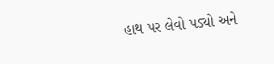હાથ પર લેવો પડ્યો અને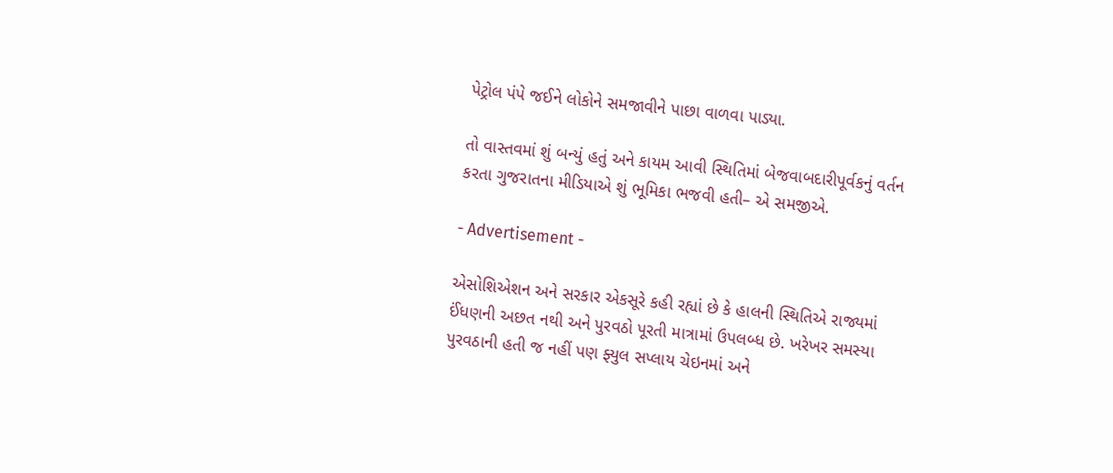પેટ્રોલ પંપે જઈને લોકોને સમજાવીને પાછા વાળવા પાડ્યા.

તો વાસ્તવમાં શું બન્યું હતું અને કાયમ આવી સ્થિતિમાં બેજવાબદારીપૂર્વકનું વર્તન કરતા ગુજરાતના મીડિયાએ શું ભૂમિકા ભજવી હતી– એ સમજીએ.

- Advertisement -

એસોશિએશન અને સરકાર એકસૂરે કહી રહ્યાં છે કે હાલની સ્થિતિએ રાજ્યમાં ઈંધણની અછત નથી અને પુરવઠો પૂરતી માત્રામાં ઉપલબ્ધ છે. ખરેખર સમસ્યા પુરવઠાની હતી જ નહીં પણ ફ્યુલ સપ્લાય ચેઇનમાં અને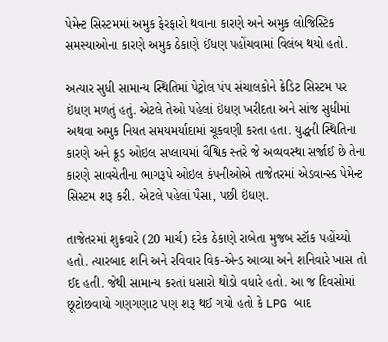પેમેન્ટ સિસ્ટમમાં અમુક ફેરફારો થવાના કારણે અને અમુક લોજિસ્ટિક સમસ્યાઓના કારણે અમુક ઠેકાણે ઈંધણ પહોંચવામાં વિલંબ થયો હતો.

અત્યાર સુધી સામાન્ય સ્થિતિમાં પેટ્રોલ પંપ સંચાલકોને ક્રેડિટ સિસ્ટમ પર ઇંધણ મળતું હતું. એટલે તેઓ પહેલાં ઇંધણ ખરીદતા અને સાંજ સુધીમાં અથવા અમુક નિયત સમયમર્યાદામાં ચૂકવણી કરતા હતા. યુદ્ધની સ્થિતિના કારણે અને ક્રૂડ ઓઇલ સપ્લાયમાં વૈશ્વિક સ્તરે જે અવ્યવસ્થા સર્જાઈ છે તેના કારણે સાવચેતીના ભાગરૂપે ઓઇલ કંપનીઓએ તાજેતરમાં એડવાન્સ્ડ પેમેન્ટ સિસ્ટમ શરૂ કરી. એટલે પહેલાં પૈસા, પછી ઇંધણ.

તાજેતરમાં શુક્રવારે (20 માર્ચ) દરેક ઠેકાણે રાબેતા મુજબ સ્ટૉક પહોંચ્યો હતો. ત્યારબાદ શનિ અને રવિવાર વિક-એન્ડ આવ્યા અને શનિવારે ખાસ તો ઈદ હતી. જેથી સામાન્ય કરતાં ધસારો થોડો વધારે હતો. આ જ દિવસોમાં છૂટોછવાયો ગણગણાટ પણ શરૂ થઈ ગયો હતો કે LPG બાદ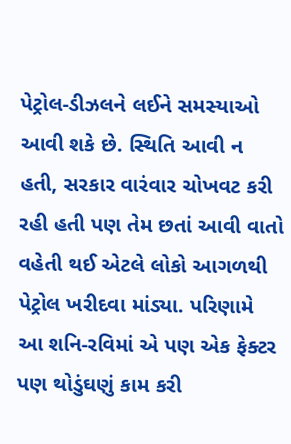પેટ્રોલ-ડીઝલને લઈને સમસ્યાઓ આવી શકે છે. સ્થિતિ આવી ન હતી, સરકાર વારંવાર ચોખવટ કરી રહી હતી પણ તેમ છતાં આવી વાતો વહેતી થઈ એટલે લોકો આગળથી પેટ્રોલ ખરીદવા માંડ્યા. પરિણામે આ શનિ-રવિમાં એ પણ એક ફેક્ટર પણ થોડુંઘણું કામ કરી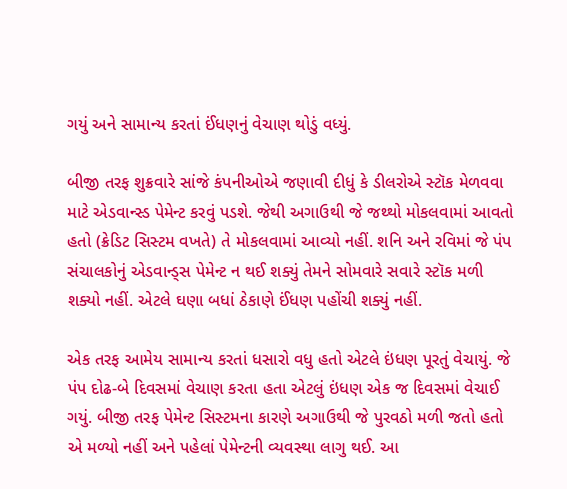ગયું અને સામાન્ય કરતાં ઈંધણનું વેચાણ થોડું વધ્યું.

બીજી તરફ શુક્રવારે સાંજે કંપનીઓએ જણાવી દીધું કે ડીલરોએ સ્ટૉક મેળવવા માટે એડવાન્સ્ડ પેમેન્ટ કરવું પડશે. જેથી અગાઉથી જે જથ્થો મોકલવામાં આવતો હતો (ક્રેડિટ સિસ્ટમ વખતે) તે મોકલવામાં આવ્યો નહીં. શનિ અને રવિમાં જે પંપ સંચાલકોનું એડવાન્ડ્સ પેમેન્ટ ન થઈ શક્યું તેમને સોમવારે સવારે સ્ટૉક મળી શક્યો નહીં. એટલે ઘણા બધાં ઠેકાણે ઈંધણ પહોંચી શક્યું નહીં.

એક તરફ આમેય સામાન્ય કરતાં ધસારો વધુ હતો એટલે ઇંધણ પૂરતું વેચાયું. જે પંપ દોઢ-બે દિવસમાં વેચાણ કરતા હતા એટલું ઇંધણ એક જ દિવસમાં વેચાઈ ગયું. બીજી તરફ પેમેન્ટ સિસ્ટમના કારણે અગાઉથી જે પુરવઠો મળી જતો હતો એ મળ્યો નહીં અને પહેલાં પેમેન્ટની વ્યવસ્થા લાગુ થઈ. આ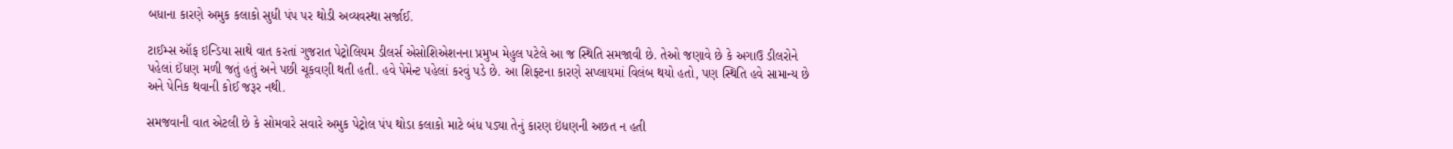બધાના કારણે અમુક કલાકો સુધી પંપ પર થોડી અવ્યવસ્થા સર્જાઈ.

ટાઈમ્સ ઑફ ઇન્ડિયા સાથે વાત કરતાં ગુજરાત પેટ્રોલિયમ ડીલર્સ એસોશિએશનના પ્રમુખ મેહુલ પટેલે આ જ સ્થિતિ સમજાવી છે. તેઓ જણાવે છે કે અગાઉ ડીલરોને પહેલાં ઈંધણ મળી જતું હતું અને પછી ચૂકવણી થતી હતી. હવે પેમેન્ટ પહેલાં કરવું પડે છે. આ શિફ્ટના કારણે સપ્લાયમાં વિલંબ થયો હતો, પણ સ્થિતિ હવે સામાન્ય છે અને પેનિક થવાની કોઈ જરૂર નથી.

સમજવાની વાત એટલી છે કે સોમવારે સવારે અમુક પેટ્રોલ પંપ થોડા કલાકો માટે બંધ પડ્યા તેનું કારણ ઇંધણની અછત ન હતી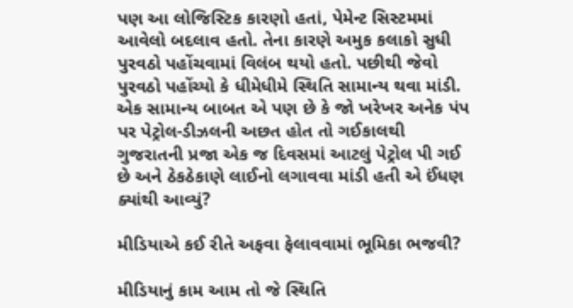પણ આ લોજિસ્ટિક કારણો હતાં, પેમેન્ટ સિસ્ટમમાં આવેલો બદલાવ હતો. તેના કારણે અમુક કલાકો સુધી પુરવઠો પહોંચવામાં વિલંબ થયો હતો. પછીથી જેવો પુરવઠો પહોંચ્યો કે ધીમેધીમે સ્થિતિ સામાન્ય થવા માંડી. એક સામાન્ય બાબત એ પણ છે કે જો ખરેખર અનેક પંપ પર પેટ્રોલ-ડીઝલની અછત હોત તો ગઈકાલથી ગુજરાતની પ્રજા એક જ દિવસમાં આટલું પેટ્રોલ પી ગઈ છે અને ઠેકઠેકાણે લાઈનો લગાવવા માંડી હતી એ ઈંધણ ક્યાંથી આવ્યું?

મીડિયાએ કઈ રીતે અફવા ફેલાવવામાં ભૂમિકા ભજવી?

મીડિયાનું કામ આમ તો જે સ્થિતિ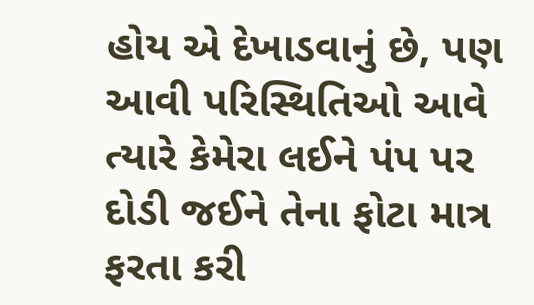હોય એ દેખાડવાનું છે, પણ આવી પરિસ્થિતિઓ આવે ત્યારે કેમેરા લઈને પંપ પર દોડી જઈને તેના ફોટા માત્ર ફરતા કરી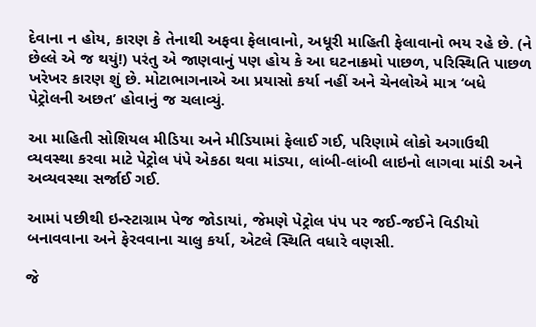દેવાના ન હોય, કારણ કે તેનાથી અફવા ફેલાવાનો, અધૂરી માહિતી ફેલાવાનો ભય રહે છે. (ને છેલ્લે એ જ થયું!) પરંતુ એ જાણવાનું પણ હોય કે આ ઘટનાક્રમો પાછળ, પરિસ્થિતિ પાછળ ખરેખર કારણ શું છે. મોટાભાગનાએ આ પ્રયાસો કર્યા નહીં અને ચેનલોએ માત્ર ‘બધે પેટ્રોલની અછત’ હોવાનું જ ચલાવ્યું.

આ માહિતી સોશિયલ મીડિયા અને મીડિયામાં ફેલાઈ ગઈ, પરિણામે લોકો અગાઉથી વ્યવસ્થા કરવા માટે પેટ્રોલ પંપે એકઠા થવા માંડ્યા, લાંબી-લાંબી લાઇનો લાગવા માંડી અને અવ્યવસ્થા સર્જાઈ ગઈ.

આમાં પછીથી ઇન્સ્ટાગ્રામ પેજ જોડાયાં, જેમણે પેટ્રોલ પંપ પર જઈ-જઈને વિડીયો બનાવવાના અને ફેરવવાના ચાલુ કર્યા, એટલે સ્થિતિ વધારે વણસી.

જે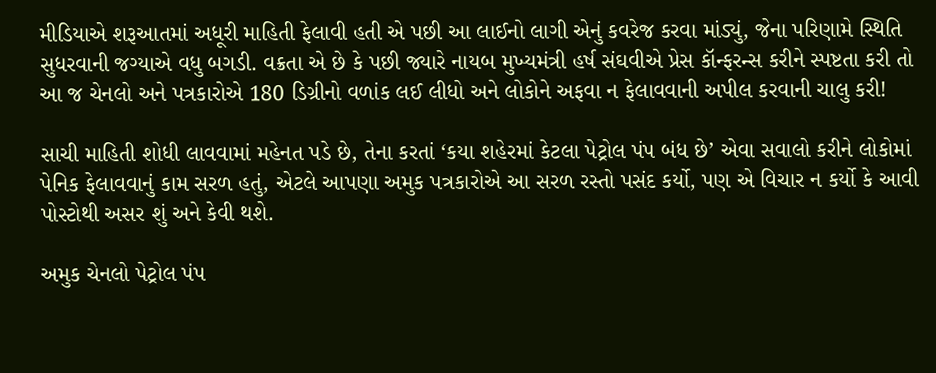મીડિયાએ શરૂઆતમાં અધૂરી માહિતી ફેલાવી હતી એ પછી આ લાઈનો લાગી એનું કવરેજ કરવા માંડ્યું, જેના પરિણામે સ્થિતિ સુધરવાની જગ્યાએ વધુ બગડી. વક્રતા એ છે કે પછી જ્યારે નાયબ મુખ્યમંત્રી હર્ષ સંઘવીએ પ્રેસ કૉન્ફરન્સ કરીને સ્પષ્ટતા કરી તો આ જ ચેનલો અને પત્રકારોએ 180 ડિગ્રીનો વળાંક લઈ લીધો અને લોકોને અફવા ન ફેલાવવાની અપીલ કરવાની ચાલુ કરી!

સાચી માહિતી શોધી લાવવામાં મહેનત પડે છે, તેના કરતાં ‘કયા શહેરમાં કેટલા પેટ્રોલ પંપ બંધ છે’ એવા સવાલો કરીને લોકોમાં પેનિક ફેલાવવાનું કામ સરળ હતું, એટલે આપણા અમુક પત્રકારોએ આ સરળ રસ્તો પસંદ કર્યો, પણ એ વિચાર ન કર્યો કે આવી પોસ્ટોથી અસર શું અને કેવી થશે.

અમુક ચેનલો પેટ્રોલ પંપ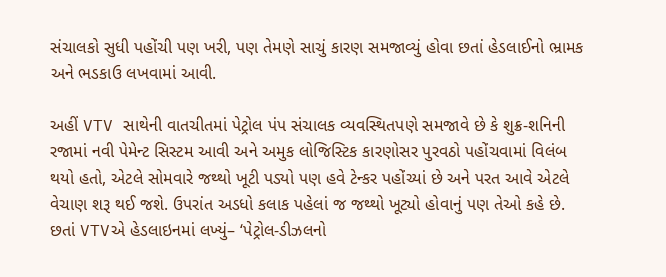સંચાલકો સુધી પહોંચી પણ ખરી, પણ તેમણે સાચું કારણ સમજાવ્યું હોવા છતાં હેડલાઈનો ભ્રામક અને ભડકાઉ લખવામાં આવી.

અહીં VTV સાથેની વાતચીતમાં પેટ્રોલ પંપ સંચાલક વ્યવસ્થિતપણે સમજાવે છે કે શુક્ર-શનિની રજામાં નવી પેમેન્ટ સિસ્ટમ આવી અને અમુક લોજિસ્ટિક કારણોસર પુરવઠો પહોંચવામાં વિલંબ થયો હતો, એટલે સોમવારે જથ્થો ખૂટી પડ્યો પણ હવે ટેન્કર પહોંચ્યાં છે અને પરત આવે એટલે વેચાણ શરૂ થઈ જશે. ઉપરાંત અડધો કલાક પહેલાં જ જથ્થો ખૂટ્યો હોવાનું પણ તેઓ કહે છે. છતાં VTVએ હેડલાઇનમાં લખ્યું– ‘પેટ્રોલ-ડીઝલનો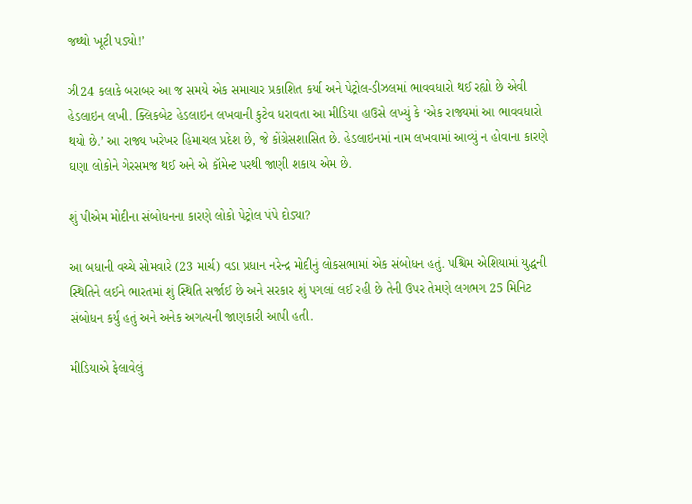જથ્થો ખૂટી પડ્યો!’

ઝી24 કલાકે બરાબર આ જ સમયે એક સમાચાર પ્રકાશિત કર્યા અને પેટ્રોલ-ડીઝલમાં ભાવવધારો થઈ રહ્યો છે એવી હેડલાઇન લખી. ક્લિકબેટ હેડલાઇન લખવાની કુટેવ ધરાવતા આ મીડિયા હાઉસે લખ્યું કે ‘એક રાજ્યમાં આ ભાવવધારો થયો છે.’ આ રાજ્ય ખરેખર હિમાચલ પ્રદેશ છે, જે કોંગ્રેસશાસિત છે. હેડલાઇનમાં નામ લખવામાં આવ્યું ન હોવાના કારણે ઘણા લોકોને ગેરસમજ થઈ અને એ કૉમેન્ટ પરથી જાણી શકાય એમ છે.

શું પીએમ મોદીના સંબોધનના કારણે લોકો પેટ્રોલ પંપે દોડ્યા?

આ બધાની વચ્ચે સોમવારે (23 માર્ચ) વડા પ્રધાન નરેન્દ્ર મોદીનું લોકસભામાં એક સંબોધન હતું. પશ્ચિમ એશિયામાં યુદ્ધની સ્થિતિને લઈને ભારતમાં શું સ્થિતિ સર્જાઈ છે અને સરકાર શું પગલાં લઈ રહી છે તેની ઉપર તેમણે લગભગ 25 મિનિટ સંબોધન કર્યું હતું અને અનેક અગત્યની જાણકારી આપી હતી.

મીડિયાએ ફેલાવેલું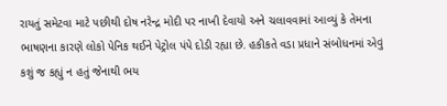રાયતું સમેટવા માટે પછીથી દોષ નરેન્દ્ર મોદી પર નાખી દેવાયો અને ચલાવવામાં આવ્યું કે તેમના ભાષણના કારણે લોકો પેનિક થઈને પેટ્રોલ પંપે દોડી રહ્યા છે. હકીકતે વડા પ્રધાને સંબોધનમાં એવું કશું જ કહ્યું ન હતું જેનાથી ભય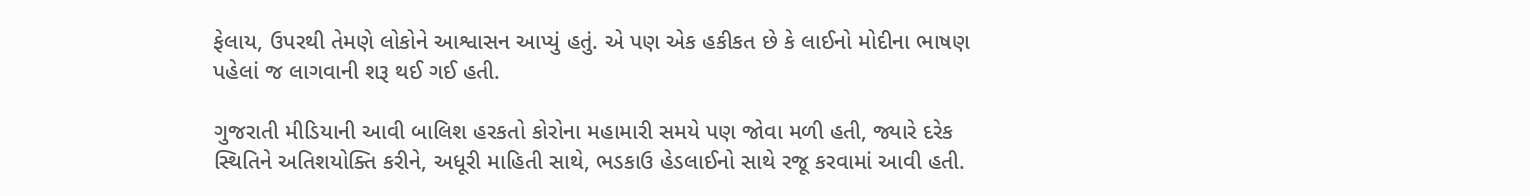ફેલાય, ઉપરથી તેમણે લોકોને આશ્વાસન આપ્યું હતું. એ પણ એક હકીકત છે કે લાઈનો મોદીના ભાષણ પહેલાં જ લાગવાની શરૂ થઈ ગઈ હતી.

ગુજરાતી મીડિયાની આવી બાલિશ હરકતો કોરોના મહામારી સમયે પણ જોવા મળી હતી, જ્યારે દરેક સ્થિતિને અતિશયોક્તિ કરીને, અધૂરી માહિતી સાથે, ભડકાઉ હેડલાઈનો સાથે રજૂ કરવામાં આવી હતી.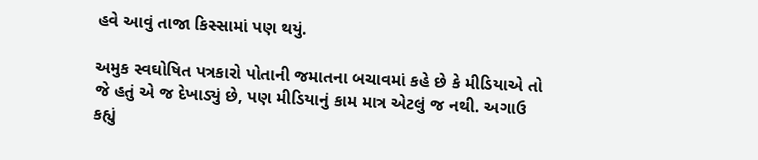હવે આવું તાજા કિસ્સામાં પણ થયું.

અમુક સ્વઘોષિત પત્રકારો પોતાની જમાતના બચાવમાં કહે છે કે મીડિયાએ તો જે હતું એ જ દેખાડ્યું છે, પણ મીડિયાનું કામ માત્ર એટલું જ નથી. અગાઉ કહ્યું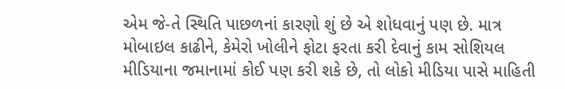એમ જે-તે સ્થિતિ પાછળનાં કારણો શું છે એ શોધવાનું પણ છે. માત્ર મોબાઇલ કાઢીને, કેમેરો ખોલીને ફોટા ફરતા કરી દેવાનું કામ સોશિયલ મીડિયાના જમાનામાં કોઈ પણ કરી શકે છે, તો લોકો મીડિયા પાસે માહિતી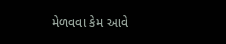મેળવવા કેમ આવે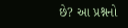છે? આ પ્રશ્નનો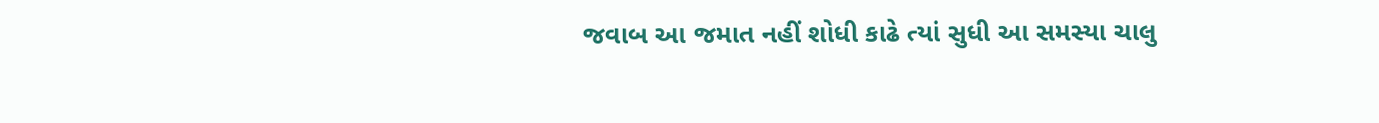જવાબ આ જમાત નહીં શોધી કાઢે ત્યાં સુધી આ સમસ્યા ચાલુ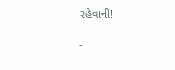રહેવાની!

-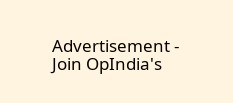Advertisement -
Join OpIndia's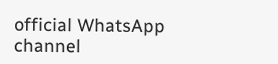official WhatsApp channel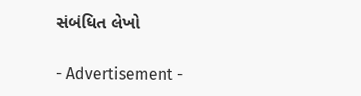સંબંધિત લેખો

- Advertisement -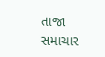તાજા સમાચાર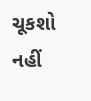ચૂકશો નહીં